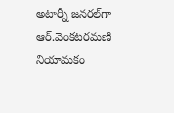అటార్నీ జ‌న‌ర‌ల్‌గా ఆర్‌.వెంక‌ట‌ర‌మ‌ణి నియామ‌కం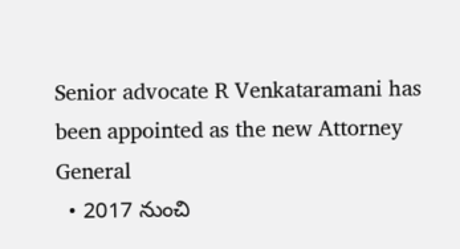Senior advocate R Venkataramani has been appointed as the new Attorney General
  • 2017 నుంచి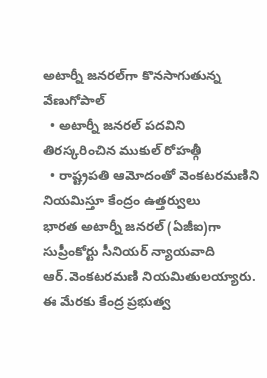అటార్నీ జ‌న‌ర‌ల్‌గా కొన‌సాగుతున్న వేణుగోపాల్‌
  • అటార్నీ జ‌న‌ర‌ల్ ప‌ద‌విని తిర‌స్క‌రించిన ముకుల్ రోహత్గీ
  • రాష్ట్రప‌తి ఆమోదంతో వెంక‌ట‌ర‌మ‌ణిని నియ‌మిస్తూ కేంద్రం ఉత్త‌ర్వులు
భార‌త అటార్నీ జ‌న‌ర‌ల్ (ఏజీఐ)గా సుప్రీంకోర్టు సీనియ‌ర్ న్యాయ‌వాది ఆర్‌.వెంక‌ట‌ర‌మ‌ణి నియ‌మితుల‌య్యారు. ఈ మేర‌కు కేంద్ర ప్ర‌భుత్వ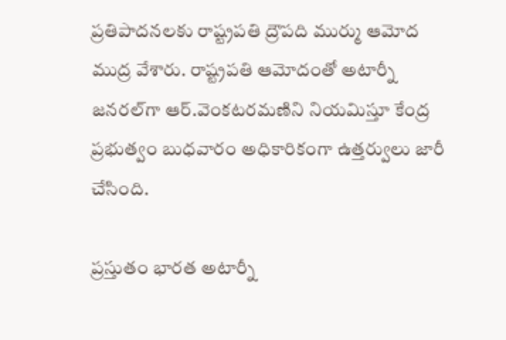ప్ర‌తిపాద‌న‌ల‌కు రాష్ట్రప‌తి ద్రౌప‌ది ముర్ము ఆమోద ముద్ర వేశారు. రాష్ట్రప‌తి ఆమోదంతో అటార్నీ జ‌న‌ర‌ల్‌గా ఆర్‌.వెంక‌ట‌ర‌మ‌ణిని నియమిస్తూ కేంద్ర ప్ర‌భుత్వం బుధ‌వారం అధికారికంగా ఉత్త‌ర్వులు జారీ చేసింది.

ప్ర‌స్తుతం భారత అటార్నీ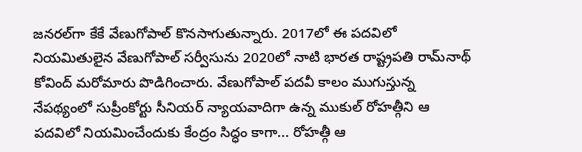జ‌న‌ర‌ల్‌గా కేకే వేణుగోపాల్ కొన‌సాగుతున్నారు. 2017లో ఈ ప‌ద‌విలో నియ‌మితులైన వేణుగోపాల్ స‌ర్వీసును 2020లో నాటి భార‌త రాష్ట్రప‌తి రామ్‌నాథ్ కోవింద్ మ‌రోమారు పొడిగించారు. వేణుగోపాల్ ప‌ద‌వీ కాలం ముగుస్తున్న నేప‌థ్యంలో సుప్రీంకోర్టు సీనియ‌ర్ న్యాయ‌వాదిగా ఉన్న ముకుల్ రోహ‌త్గీని ఆ ప‌ద‌విలో నియ‌మించేందుకు కేంద్రం సిద్ధం కాగా... రోహత్గీ ఆ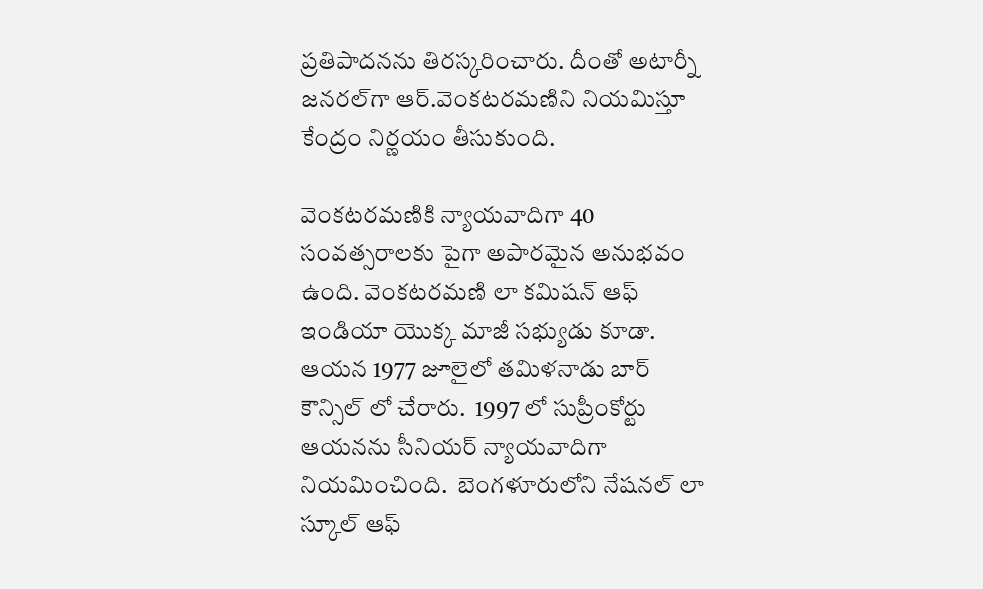ప్ర‌తిపాద‌న‌ను తిర‌స్క‌రించారు. దీంతో అటార్నీ జ‌న‌ర‌ల్‌గా ఆర్‌.వెంక‌ట‌ర‌మ‌ణిని నియ‌మిస్తూ కేంద్రం నిర్ణ‌యం తీసుకుంది.

వెంకటరమణికి న్యాయవాదిగా 40 సంవత్సరాలకు పైగా అపారమైన అనుభవం ఉంది. వెంకటరమణి లా కమిషన్ ఆఫ్ ఇండియా యొక్క మాజీ సభ్యుడు కూడా. ఆయన 1977 జూలైలో తమిళనాడు బార్ కౌన్సిల్ లో చేరారు.  1997 లో సుప్రీంకోర్టు ఆయనను సీనియర్ న్యాయవాదిగా నియమించింది.  బెంగళూరులోని నేషనల్ లా స్కూల్ ఆఫ్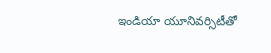ఇండియా యూనివర్సిటీతో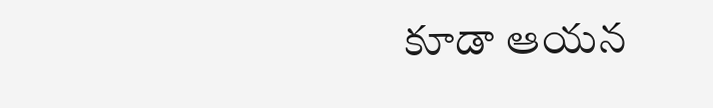కూడా ఆయన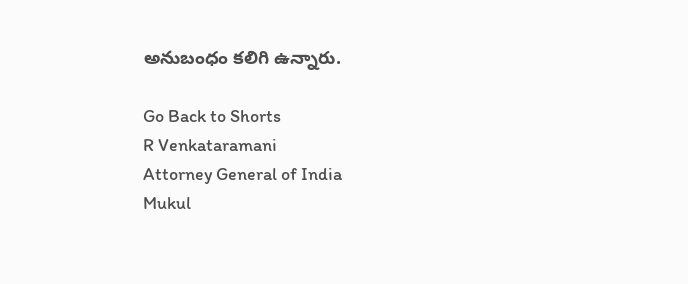అనుబంధం కలిగి ఉన్నారు.

Go Back to Shorts
R Venkataramani
Attorney General of India
Mukul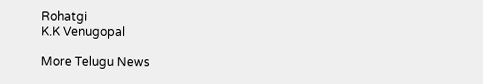Rohatgi
K.K Venugopal

More Telugu News